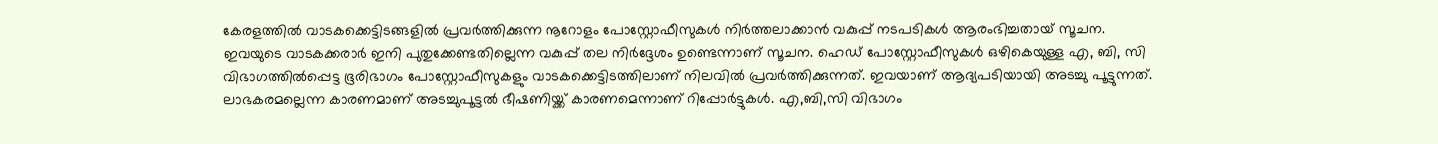കേരളത്തിൽ വാടകക്കെട്ടിടങ്ങളിൽ പ്രവർത്തിക്കുന്ന നൂറോളം പോസ്റ്റോഫീസുകൾ നിർത്തലാക്കാൻ വകുപ്പ് നടപടികൾ ആരംഭിച്ചതായ് സൂചന.
ഇവയുടെ വാടകക്കരാർ ഇനി പുതുക്കേണ്ടതില്ലെന്ന വകുപ്പ് തല നിർദ്ദേശം ഉണ്ടെന്നാണ് സൂചന. ഹെഡ് പോസ്റ്റോഫീസുകൾ ഒഴികെയുള്ള എ, ബി, സി വിഭാഗത്തിൽപ്പെട്ട ഭൂരിഭാഗം പോസ്റ്റോഫീസുകളും വാടകക്കെട്ടിടത്തിലാണ് നിലവിൽ പ്രവർത്തിക്കുന്നത്. ഇവയാണ് ആദ്യപടിയായി അടച്ചു പൂട്ടുന്നത്.
ലാഭകരമല്ലെന്ന കാരണമാണ് അടച്ചുപൂട്ടൽ ഭീഷണിയ്ക്ക് കാരണമെന്നാണ് റിപ്പോർട്ടുകൾ. എ,ബി,സി വിഭാഗം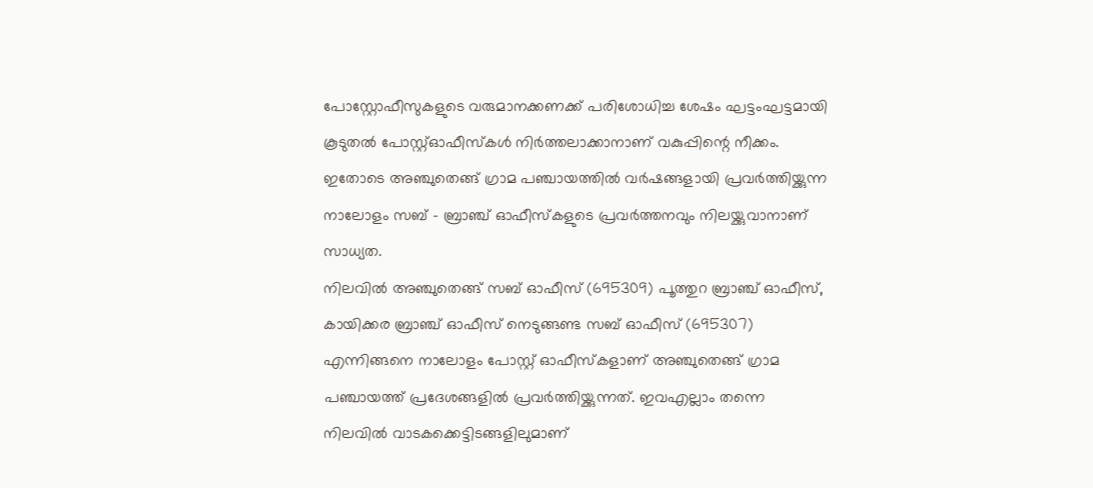പോസ്റ്റോഫീസുകളുടെ വരുമാനക്കണക്ക് പരിശോധിച്ച ശേഷം ഘട്ടംഘട്ടമായി കൂടുതൽ പോസ്റ്റ്ഓഫീസ്കൾ നിർത്തലാക്കാനാണ് വകുപ്പിന്റെ നീക്കം.
ഇതോടെ അഞ്ചുതെങ്ങ് ഗ്രാമ പഞ്ചായത്തിൽ വർഷങ്ങളായി പ്രവർത്തിയ്ക്കുന്ന നാലോളം സബ് – ബ്രാഞ്ച് ഓഫീസ്കളുടെ പ്രവർത്തനവും നിലയ്ക്കുവാനാണ് സാധ്യത.
നിലവിൽ അഞ്ചുതെങ്ങ് സബ് ഓഫീസ് (695309) പൂത്തുറ ബ്രാഞ്ച് ഓഫീസ്, കായിക്കര ബ്രാഞ്ച് ഓഫീസ് നെടുങ്ങണ്ട സബ് ഓഫീസ് (695307) എന്നിങ്ങനെ നാലോളം പോസ്റ്റ് ഓഫീസ്കളാണ് അഞ്ചുതെങ്ങ് ഗ്രാമ പഞ്ചായത്ത് പ്രദേശങ്ങളിൽ പ്രവർത്തിയ്ക്കുന്നത്. ഇവഎല്ലാം തന്നെ നിലവിൽ വാടകക്കെട്ടിടങ്ങളിലുമാണ്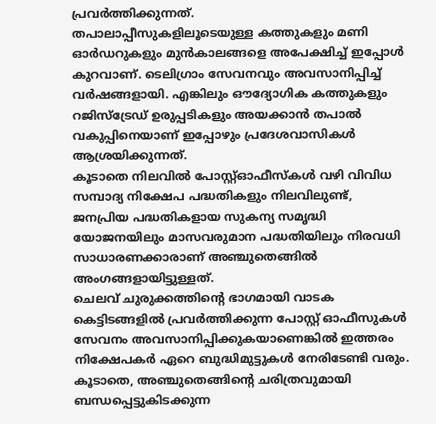പ്രവർത്തിക്കുന്നത്.
തപാലാപ്പീസുകളിലൂടെയുള്ള കത്തുകളും മണി ഓർഡറുകളും മുൻകാലങ്ങളെ അപേക്ഷിച്ച് ഇപ്പോൾ കുറവാണ്. ടെലിഗ്രാം സേവനവും അവസാനിപ്പിച്ച് വർഷങ്ങളായി. എങ്കിലും ഔദ്യോഗിക കത്തുകളും റജിസ്ട്രേഡ് ഉരുപ്പടികളും അയക്കാൻ തപാൽ വകുപ്പിനെയാണ് ഇപ്പോഴും പ്രദേശവാസികൾ ആശ്രയിക്കുന്നത്.
കൂടാതെ നിലവിൽ പോസ്റ്റ്ഓഫീസ്കൾ വഴി വിവിധ സമ്പാദ്യ നിക്ഷേപ പദ്ധതികളും നിലവിലുണ്ട്,
ജനപ്രിയ പദ്ധതികളായ സുകന്യ സമൃദ്ധി യോജനയിലും മാസവരുമാന പദ്ധതിയിലും നിരവധി സാധാരണക്കാരാണ് അഞ്ചുതെങ്ങിൽ അംഗങ്ങളായിട്ടുള്ളത്.
ചെലവ് ചുരുക്കത്തിന്റെ ഭാഗമായി വാടക കെട്ടിടങ്ങളിൽ പ്രവർത്തിക്കുന്ന പോസ്റ്റ് ഓഫീസുകൾ സേവനം അവസാനിപ്പിക്കുകയാണെങ്കിൽ ഇത്തരം നിക്ഷേപകർ ഏറെ ബുദ്ധിമുട്ടുകൾ നേരിടേണ്ടി വരും.
കൂടാതെ, അഞ്ചുതെങ്ങിന്റെ ചരിത്രവുമായി ബന്ധപ്പെട്ടുകിടക്കുന്ന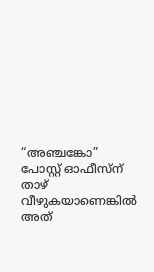“അഞ്ചങ്കോ” പോസ്റ്റ് ഓഫീസ്ന് താഴ് വീഴുകയാണെങ്കിൽ അത്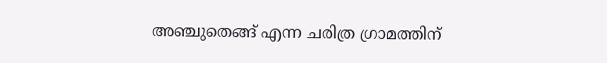അഞ്ചുതെങ്ങ് എന്ന ചരിത്ര ഗ്രാമത്തിന്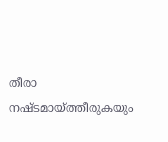തീരാ നഷ്ടമായ്ത്തീരുകയും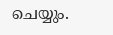ചെയ്യും.